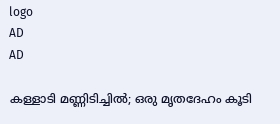logo
AD
AD

കള്ളാടി മണ്ണിടിച്ചില്‍; ഒരു മൃതദേഹം കൂടി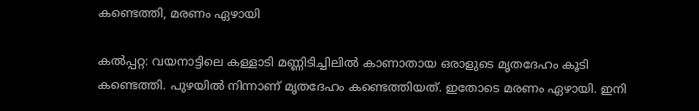കണ്ടെത്തി, മരണം ഏഴായി

കല്‍പ്പറ്റ: വയനാട്ടിലെ കള്ളാടി മണ്ണിടിച്ചിലില്‍ കാണാതായ ഒരാളുടെ മൃതദേഹം കൂടി കണ്ടെത്തി. പുഴയില്‍ നിന്നാണ് മൃതദേഹം കണ്ടെത്തിയത്. ഇതോടെ മരണം ഏഴായി. ഇനി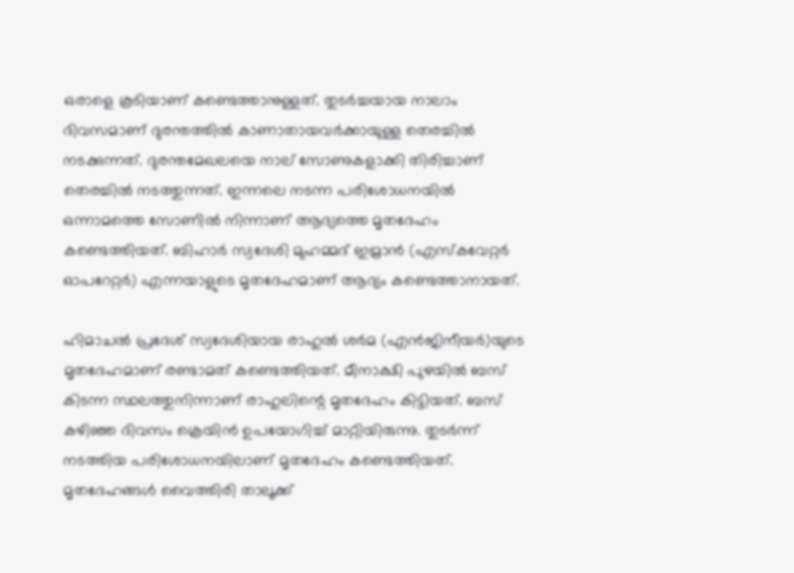ഒരാളെ കൂടിയാണ് കണ്ടെത്താനുള്ളത്. തുടര്‍ച്ചയായ നാലാം ദിവസമാണ് ദുരന്തത്തില്‍ കാണാതായവര്‍ക്കായുള്ള തെരച്ചില്‍ നടക്കുന്നത്. ദുരന്തമേഖലയെ നാല് സോണുകളാക്കി തിരിച്ചാണ് തെരച്ചില്‍ നടത്തുന്നത്. ഇന്നലെ നടന്ന പരിശോധനയില്‍ ഒന്നാമത്തെ സോണില്‍ നിന്നാണ് ആദ്യത്തെ മൃതദേഹം കണ്ടെത്തിയത്. ബിഹാര്‍ സ്വദേശി മുഹമ്മദ് ഇമ്രാന്‍ (എസ്‌കവേറ്റര്‍ ഓപറേറ്റര്‍) എന്നയാളുടെ മൃതദേഹമാണ് ആദ്യം കണ്ടെത്താനായത്.

ഹിമാചല്‍ പ്രദേശ് സ്വദേശിയായ രാഹുല്‍ ശര്‍മ (എന്‍ജിനീയര്‍)യുടെ മൃതദേഹമാണ് രണ്ടാമത് കണ്ടെത്തിയത്. മീനാക്ഷി പുഴയില്‍ ബസ് കിടന്ന സ്ഥലത്തുനിന്നാണ് രാഹുലിന്റെ മൃതദേഹം കിട്ടിയത്. ബസ് കഴിഞ്ഞ ദിവസം ക്രെയിന്‍ ഉപയോഗിച്ച് മാറ്റിയിരുന്നു. തുടര്‍ന്ന് നടത്തിയ പരിശോധനയിലാണ് മൃതദേഹം കണ്ടെത്തിയത്. മൃതദേഹങ്ങള്‍ വൈത്തിരി താലൂക്ക്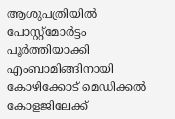ആശുപത്രിയില്‍ പോസ്റ്റ്‌മോര്‍ട്ടം പൂര്‍ത്തിയാക്കി എംബാമിങ്ങിനായി കോഴിക്കോട് മെഡിക്കല്‍ കോളജിലേക്ക്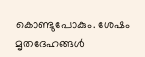കൊണ്ടുപോകും. ശേഷം മൃതദേഹങ്ങള്‍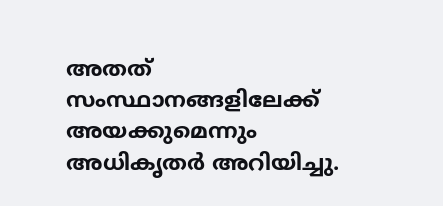അതത് സംസ്ഥാനങ്ങളിലേക്ക് അയക്കുമെന്നും അധികൃതര്‍ അറിയിച്ചു.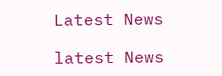Latest News

latest News